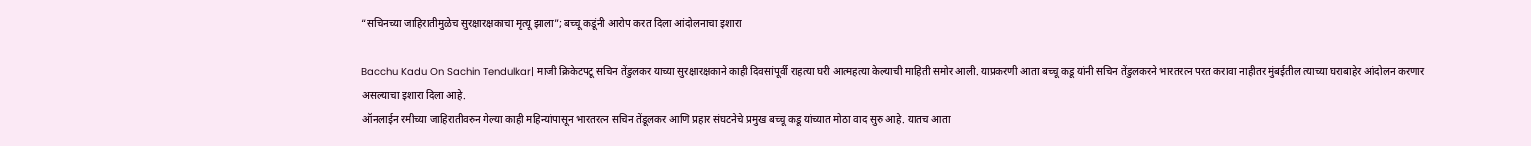“सचिनच्या जाहिरातीमुळेच सुरक्षारक्षकाचा मृत्यू झाला”; बच्चू कडूंनी आरोप करत दिला आंदोलनाचा इशारा

Bacchu Kadu On Sachin Tendulkar| माजी क्रिकेटपटू सचिन तेंडुलकर याच्या सुरक्षारक्षकाने काही दिवसांपूर्वी राहत्या घरी आत्महत्या केल्याची माहिती समोर आली. याप्रकरणी आता बच्चू कडू यांनी सचिन तेंडुलकरने भारतरत्न परत करावा नाहीतर मुंबईतील त्याच्या घराबाहेर आंदोलन करणार असल्याचा इशारा दिला आहे.
ऑनलाईन रमीच्या जाहिरातीवरुन गेल्या काही महिन्यांपासून भारतरत्न सचिन तेंडूलकर आणि प्रहार संघटनेचे प्रमुख बच्चू कडू यांच्यात मोठा वाद सुरु आहे. यातच आता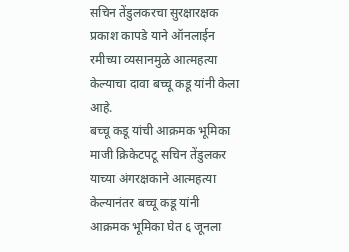सचिन तेंडुलकरचा सुरक्षारक्षक प्रकाश कापडे याने ऑनलाईन रमीच्या व्यसानमुळे आत्महत्या केल्याचा दावा बच्चू कडू यांनी केला आहे.
बच्चू कडू यांची आक्रमक भूमिका
माजी क्रिकेटपटू सचिन तेंडुलकर याच्या अंगरक्षकाने आत्महत्या केल्यानंतर बच्चू कडू यांनी आक्रमक भूमिका घेत ६ जूनला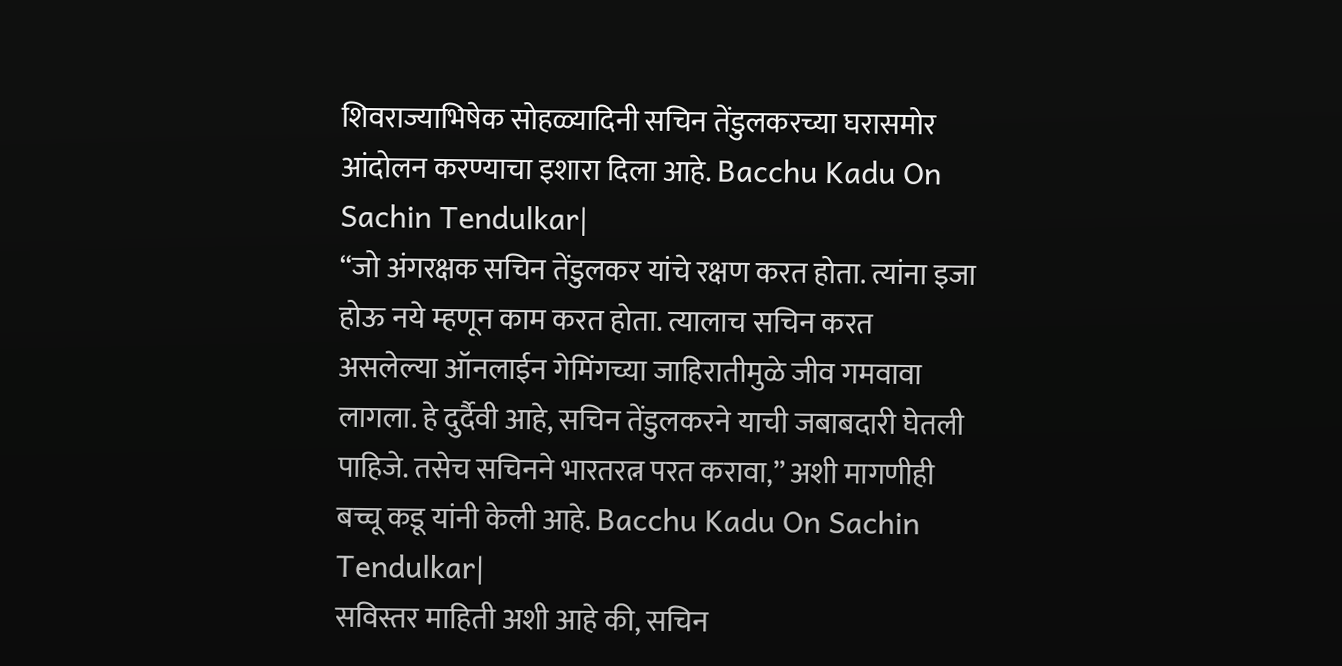शिवराज्याभिषेक सोहळ्यादिनी सचिन तेंडुलकरच्या घरासमोर आंदोलन करण्याचा इशारा दिला आहे. Bacchu Kadu On Sachin Tendulkar|
“जो अंगरक्षक सचिन तेंडुलकर यांचे रक्षण करत होता. त्यांना इजा होऊ नये म्हणून काम करत होता. त्यालाच सचिन करत असलेल्या ऑनलाईन गेमिंगच्या जाहिरातीमुळे जीव गमवावा लागला. हे दुर्दैवी आहे, सचिन तेंडुलकरने याची जबाबदारी घेतली पाहिजे. तसेच सचिनने भारतरत्न परत करावा,” अशी मागणीही बच्चू कडू यांनी केली आहे. Bacchu Kadu On Sachin Tendulkar|
सविस्तर माहिती अशी आहे की, सचिन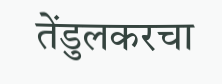तेंडुलकरचा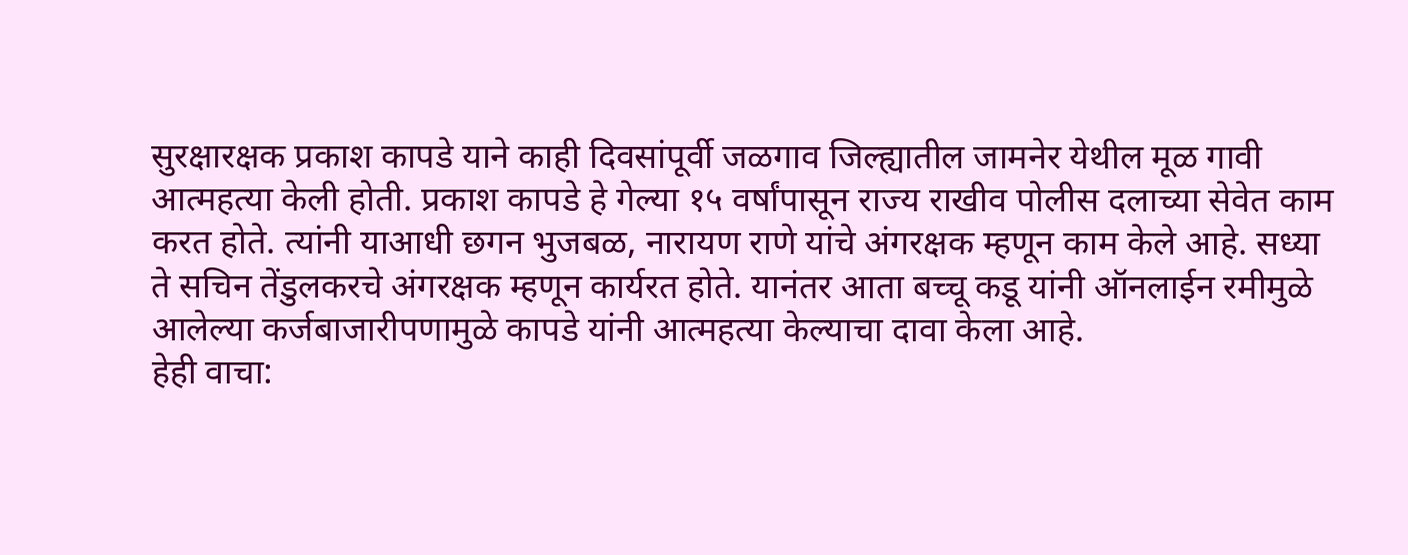सुरक्षारक्षक प्रकाश कापडे याने काही दिवसांपूर्वी जळगाव जिल्ह्यातील जामनेर येथील मूळ गावी आत्महत्या केली होती. प्रकाश कापडे हे गेल्या १५ वर्षांपासून राज्य राखीव पोलीस दलाच्या सेवेत काम करत होते. त्यांनी याआधी छगन भुजबळ, नारायण राणे यांचे अंगरक्षक म्हणून काम केले आहे. सध्या ते सचिन तेंडुलकरचे अंगरक्षक म्हणून कार्यरत होते. यानंतर आता बच्चू कडू यांनी ऑनलाईन रमीमुळे आलेल्या कर्जबाजारीपणामुळे कापडे यांनी आत्महत्या केल्याचा दावा केला आहे.
हेही वाचा: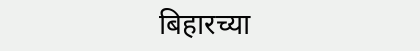बिहारच्या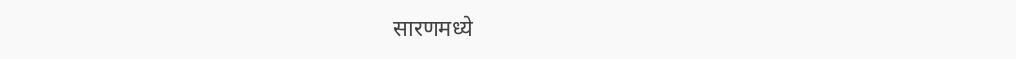सारणमध्ये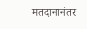मतदानानंतर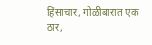हिंसाचार, गोळीबारात एक ठार,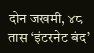दोन जखमी, ४८ तास ‘इंटरनेट बंद’